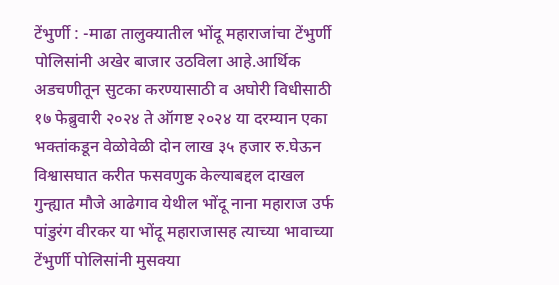टेंभुर्णी : -माढा तालुक्यातील भोंदू महाराजांचा टेंभुर्णी पोलिसांनी अखेर बाजार उठविला आहे.आर्थिक अडचणीतून सुटका करण्यासाठी व अघोरी विधीसाठी १७ फेब्रुवारी २०२४ ते ऑगष्ट २०२४ या दरम्यान एका भक्तांकडून वेळोवेळी दोन लाख ३५ हजार रु.घेऊन विश्वासघात करीत फसवणुक केल्याबद्दल दाखल गुन्ह्यात मौजे आढेगाव येथील भोंदू नाना महाराज उर्फ पांडुरंग वीरकर या भोंदू महाराजासह त्याच्या भावाच्या टेंभुर्णी पोलिसांनी मुसक्या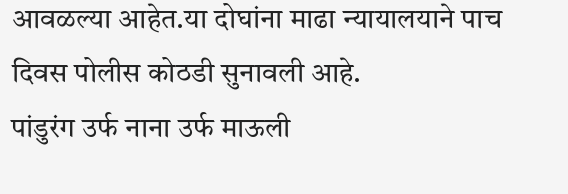आवळल्या आहेत.या दोघांना माढा न्यायालयाने पाच दिवस पोलीस कोठडी सुनावली आहे.
पांडुरंग उर्फ नाना उर्फ माऊली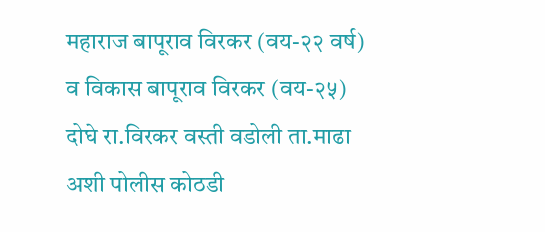महाराज बापूराव विरकर (वय-२२ वर्ष) व विकास बापूराव विरकर (वय-२५) दोघे रा.विरकर वस्ती वडोली ता.माढा अशी पोलीस कोठडी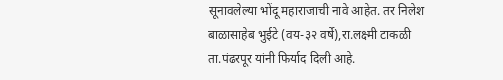सूनावलेल्या भोंदू महाराजाची नावे आहेत. तर निलेश बाळासाहेब भुईटे (वय-३२ वर्षे),रा.लक्ष्मी टाकळी ता.पंढरपूर यांनी फिर्याद दिली आहे.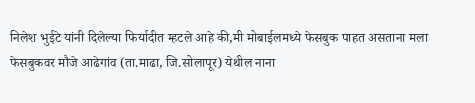निलेश भुईटे यांनी दिलेल्या फिर्यादीत म्हटले आहे की,मी मोबाईलमध्ये फेसबुक पाहत असताना मला फेसबुकवर मौजे आढेगांव (ता.माढा, जि.सोलापूर) येथील नाना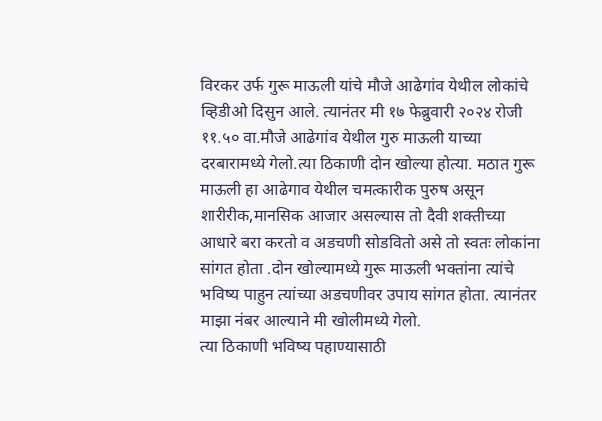विरकर उर्फ गुरू माऊली यांचे मौजे आढेगांव येथील लोकांचे व्हिडीओ दिसुन आले. त्यानंतर मी १७ फेब्रुवारी २०२४ रोजी ११.५० वा.मौजे आढेगांव येथील गुरु माऊली याच्या दरबारामध्ये गेलो.त्या ठिकाणी दोन खोल्या होत्या. मठात गुरू माऊली हा आढेगाव येथील चमत्कारीक पुरुष असून शारीरीक,मानसिक आजार असल्यास तो दैवी शक्तीच्या आधारे बरा करतो व अडचणी सोडवितो असे तो स्वतः लोकांना सांगत होता .दोन खोल्यामध्ये गुरू माऊली भक्तांना त्यांचे भविष्य पाहुन त्यांच्या अडचणीवर उपाय सांगत होता. त्यानंतर माझा नंबर आल्याने मी खोलीमध्ये गेलो.
त्या ठिकाणी भविष्य पहाण्यासाठी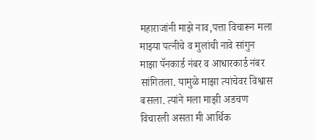महाराजांनी माझे नाव,पत्ता विचारून मला माझ्या पत्नीचे व मुलांची नावे सांगुन माझा पॅनकार्ड नंबर व आधारकार्ड नंबर सांगितला. यामुळे माझा त्यांचेवर विश्वास बसला. त्यांने मला माझी अडचण विचारली असता मी आर्थिक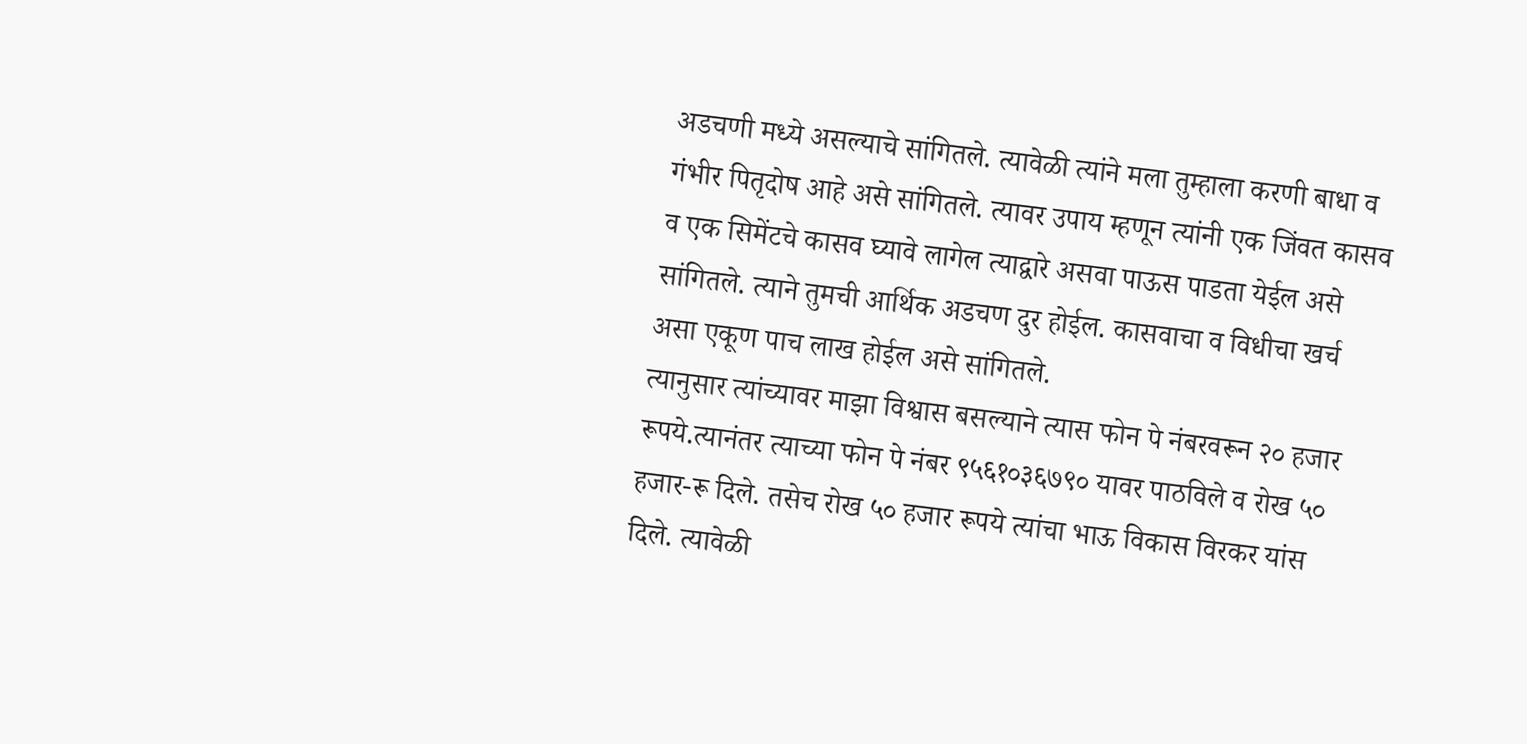अडचणी मध्ये असल्याचे सांगितले. त्यावेळी त्यांने मला तुम्हाला करणी बाधा व गंभीर पितृदोष आहे असे सांगितले. त्यावर उपाय म्हणून त्यांनी एक जिंवत कासव व एक सिमेंटचे कासव घ्यावे लागेल त्याद्वारे असवा पाऊस पाडता येईल असे सांगितले. त्याने तुमची आर्थिक अडचण दुर होईल. कासवाचा व विधीचा खर्च असा एकूण पाच लाख होईल असे सांगितले.
त्यानुसार त्यांच्यावर माझा विश्वास बसल्याने त्यास फोन पे नंबरवरून २० हजार रूपये.त्यानंतर त्याच्या फोन पे नंबर ९५६१०३६७९० यावर पाठविले व रोख ५० हजार-रू दिले. तसेच रोख ५० हजार रूपये त्यांचा भाऊ विकास विरकर यांस दिले. त्यावेळी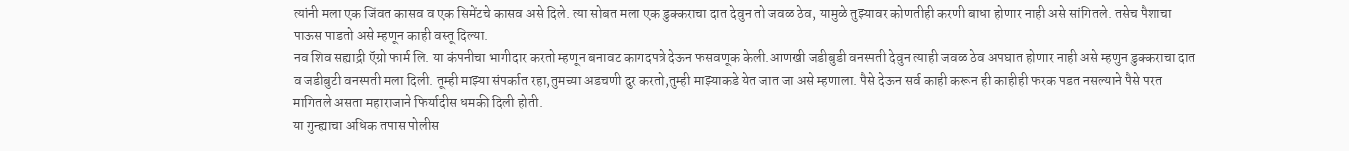त्यांनी मला एक जिंवत कासव व एक सिमेंटचे कासव असे दिले. त्या सोबत मला एक डुक्कराचा दात देवुन तो जवळ ठेव, यामुळे तुझ्यावर कोणतीही करणी बाधा होणार नाही असे सांगितले. तसेच पैशाचा पाऊस पाडतो असे म्हणून काही वस्तू दिल्या.
नव शिव सह्याद्री ऍग्रो फार्म लि. या कंपनीचा भागीदार करतो म्हणून बनावट कागदपत्रे देऊन फसवणूक केली.आणखी जडीबुडी वनस्पती देवुन त्याही जवळ ठेव अपघात होणार नाही असे म्हणुन डुक्कराचा दात व जडीबुटी वनस्पती मला दिली. तूम्ही माझ्या संपर्कात रहा,तुमच्या अडचणी दुर करतो,तुम्ही माझ्याकडे येत जात जा असे म्हणाला. पैसे देऊन सर्व काही करून ही काहीही फरक पडत नसल्याने पैसे परत मागितले असता महाराजाने फिर्यादीस धमकी दिली होती.
या गुन्ह्याचा अधिक तपास पोलीस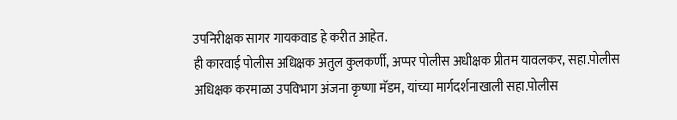उपनिरीक्षक सागर गायकवाड हे करीत आहेत.
ही कारवाई पोलीस अधिक्षक अतुल कुलकर्णी, अप्पर पोलीस अधीक्षक प्रीतम यावलकर, सहा.पोलीस अधिक्षक करमाळा उपविभाग अंजना कृष्णा मॅडम, यांच्या मार्गदर्शनाखाली सहा.पोलीस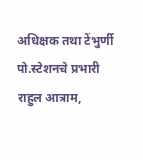अधिक्षक तथा टेंभुर्णी पो.स्टेशनचे प्रभारी राहुल आत्राम,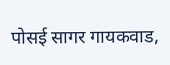पोसई सागर गायकवाड,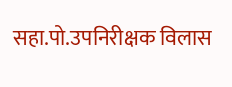सहा.पो.उपनिरीक्षक विलास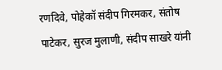रणदिवे, पोहेकॉ संदीप गिरमकर, संतोष पाटेकर, सुरज मुलाणी, संदीप साखरे यांनी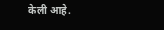केली आहे.